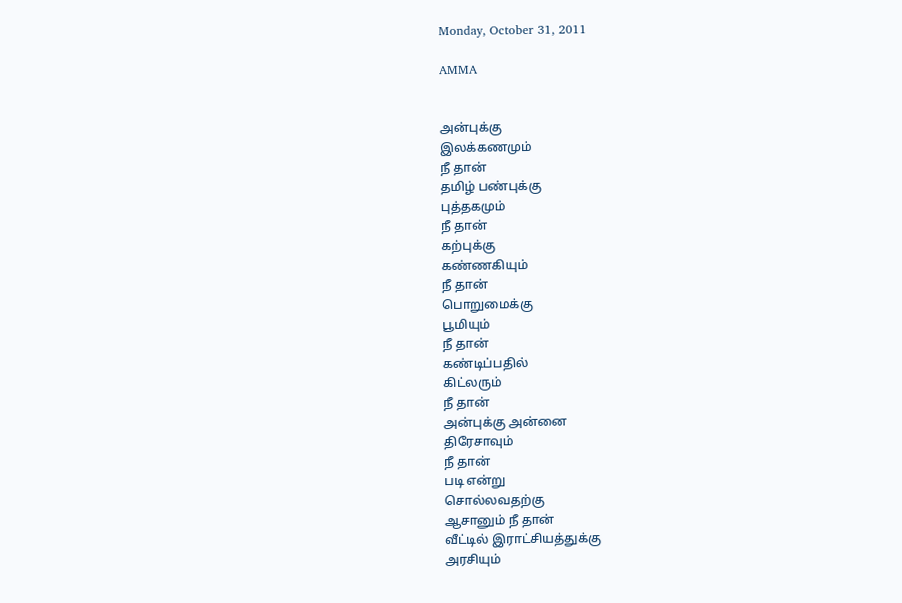Monday, October 31, 2011

AMMA


அன்புக்கு
இலக்கணமும்
நீ தான்
தமிழ் பண்புக்கு
புத்தகமும்
நீ தான்
கற்புக்கு
கண்ணகியும்
நீ தான்
பொறுமைக்கு
பூமியும்
நீ தான்
கண்டிப்பதில்
கிட்லரும்
நீ தான்
அன்புக்கு அன்னை
திரேசாவும்
நீ தான்
படி என்று
சொல்லவதற்கு
ஆசானும் நீ தான்
வீட்டில் இராட்சியத்துக்கு
அரசியும்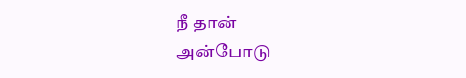நீ தான்
அன்போடு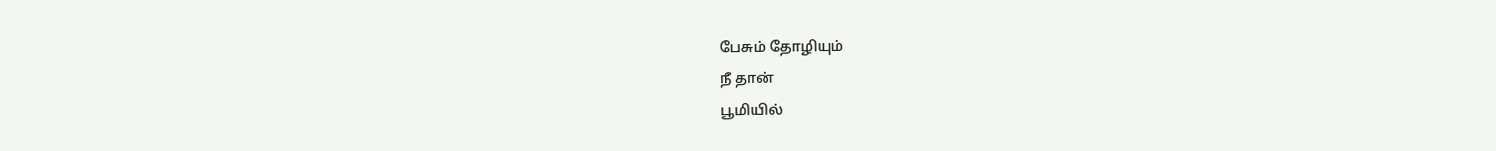பேசும் தோழியும்
நீ தான்
பூமியில்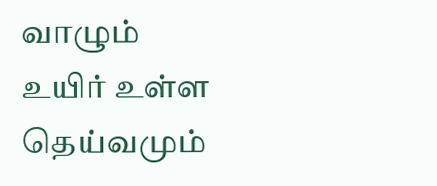வாழும்
உயிர் உள்ள
தெய்வமும்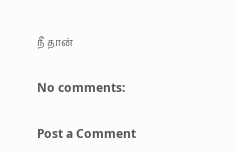நீ தான்

No comments:

Post a Comment